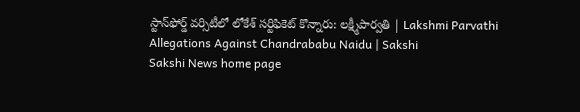స్టాన్‌ఫోర్డ్ వర్సిటీలో లోకేశ్‌ సర్టిఫికెట్ కొన్నారు: లక్ష్మీపార్వతి | Lakshmi Parvathi Allegations Against Chandrababu Naidu | Sakshi
Sakshi News home page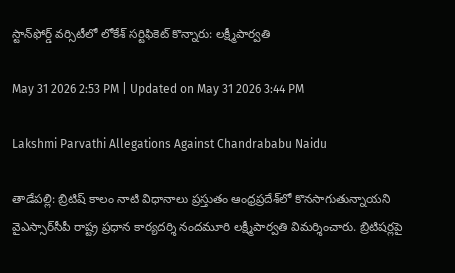స్టాన్‌ఫోర్డ్ వర్సిటీలో లోకేశ్‌ సర్టిఫికెట్ కొన్నారు: లక్ష్మీపార్వతి

May 31 2026 2:53 PM | Updated on May 31 2026 3:44 PM

Lakshmi Parvathi Allegations Against Chandrababu Naidu

తాడేపల్లి: బ్రిటిష్ కాలం నాటి విధానాలు ప్రస్తుతం ఆంధ్రప్రదేశ్‌లో కొనసాగుతున్నాయని వైఎస్సార్‌సీపీ రాష్ట్ర ప్రధాన కార్యదర్శి నందమూరి లక్ష్మీపార్వతి విమర్శించారు. బ్రిటిషర్లపై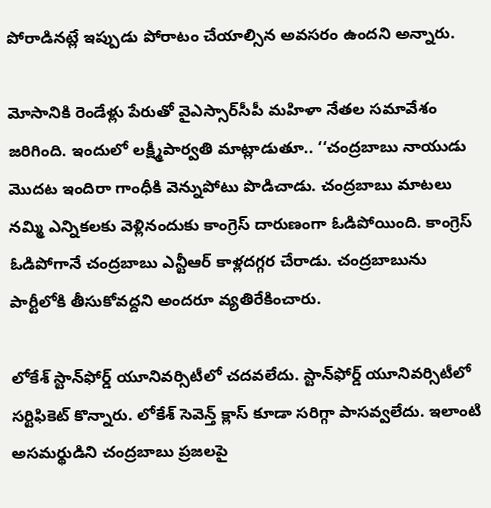పోరాడినట్లే ఇప్పుడు పోరాటం చేయాల్సిన అవసరం ఉందని అన్నారు.

మోసానికి రెండేళ్లు పేరుతో వైఎస్సార్‌సీపీ మహిళా నేతల సమావేశం జరిగింది. ఇందులో లక్ష్మీపార్వతి మాట్లాడుతూ.. ‘‘చంద్రబాబు నాయుడు మొదట ఇందిరా గాంధీకి వెన్నుపోటు పొడిచాడు. చంద్రబాబు మాటలు నమ్మి ఎన్నికలకు వెళ్లినందుకు కాంగ్రెస్ దారుణంగా ఓడిపోయింది. కాంగ్రెస్ ఓడిపోగానే చంద్రబాబు ఎన్టీఆర్ కాళ్లదగ్గర చేరాడు. చంద్రబాబును పార్టీలోకి తీసుకోవద్దని అందరూ వ్యతిరేకించారు.

లోకేశ్‌ స్టాన్‌ఫోర్డ్ యూనివర్సిటీలో చదవలేదు. స్టాన్‌ఫోర్డ్ యూనివర్సిటీలో సర్టిఫికెట్ కొన్నారు. లోకేశ్‌ సెవెన్త్ క్లాస్ కూడా సరిగ‍్గా పాసవ్వలేదు. ఇలాంటి అసమర్థుడిని చంద్రబాబు ప్రజలపై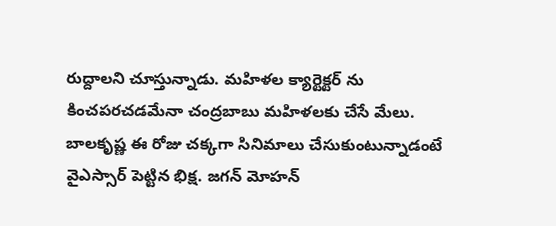రుద్దాలని చూస్తున్నాడు. మహిళల క్యార్టెక్టర్ ను కించపరచడమేనా చంద్రబాబు మహిళలకు చేసే మేలు. బాలకృష్ణ ఈ రోజు చక్కగా సినిమాలు చేసుకుంటున్నాడంటే వైఎస్సార్ పెట్టిన భిక్ష. జగన్ మోహన్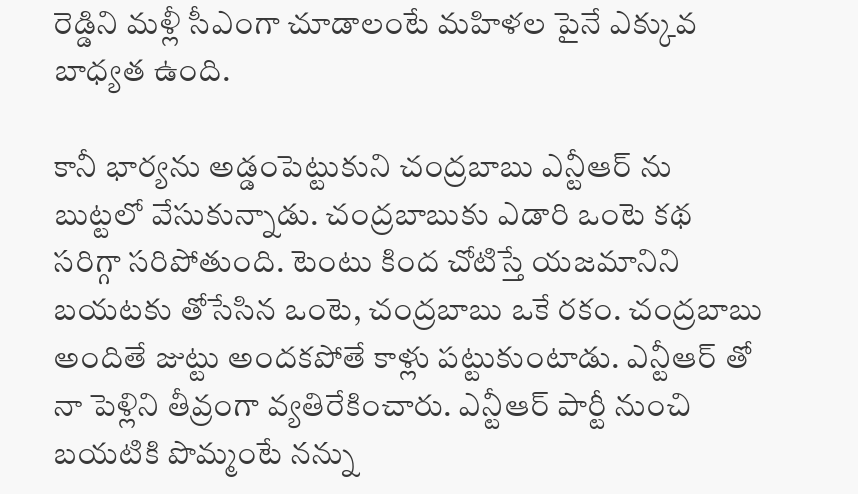రెడ్డిని మళ్లీ సీఎంగా చూడాలంటే మహిళల పైనే ఎక్కువ బాధ్యత ఉంది.

కానీ భార్యను అడ్డంపెట్టుకుని చంద్రబాబు ఎన్టీఆర్ ను బుట్టలో వేసుకున్నాడు. చంద్రబాబుకు ఎడారి ఒంటె కథ సరిగ్గా సరిపోతుంది. టెంటు కింద చోటిస్తే యజమానిని బయటకు తోసేసిన ఒంటె, చంద్రబాబు ఒకే రకం. చంద్రబాబు అందితే జుట్టు అందకపోతే కాళ్లు పట్టుకుంటాడు. ఎన్టీఆర్ తో నా పెళ్లిని తీవ్రంగా వ్యతిరేకించారు. ఎన్టీఆర్ పార్టీ నుంచి బయటికి పొమ్మంటే నన్ను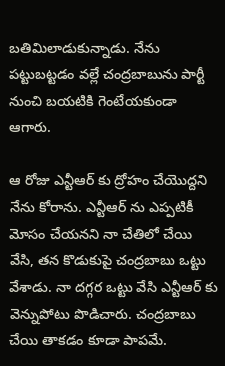బతిమిలాడుకున్నాడు. నేను పట్టుబట్టడం వల్లే చంద్రబాబును పార్టీ నుంచి బయటికి గెంటేయకుండా ఆగారు.

ఆ రోజు ఎన్టీఆర్ కు ద్రోహం చేయొద్దని నేను కోరాను. ఎన్టీఆర్ ను ఎప్పటికీ మోసం చేయనని నా చేతిలో చేయి వేసి, తన కొడుకుపై చంద్రబాబు ఒట్టు వేశాడు. నా దగ్గర ఒట్టు వేసి ఎన్టీఆర్ కు వెన్నుపోటు పొడిచారు. చంద్రబాబు చేయి తాకడం కూడా పాపమే.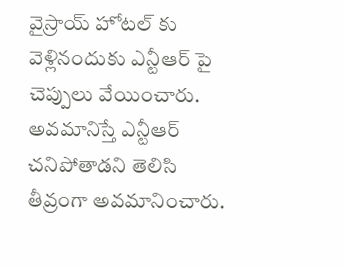వైస్రాయ్ హోటల్ కు వెళ్లినందుకు ఎన్టీఆర్ పై చెప్పులు వేయించారు. అవమానిస్తే ఎన్టీఆర్ చనిపోతాడని తెలిసి తీవ్రంగా అవమానించారు.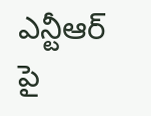ఎన్టీఆర్ పై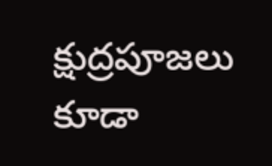క్షుద్రపూజలు కూడా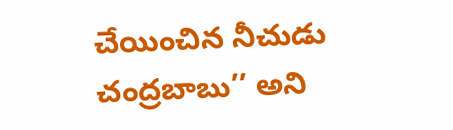చేయించిన నీచుడు చంద్రబాబు’’ అని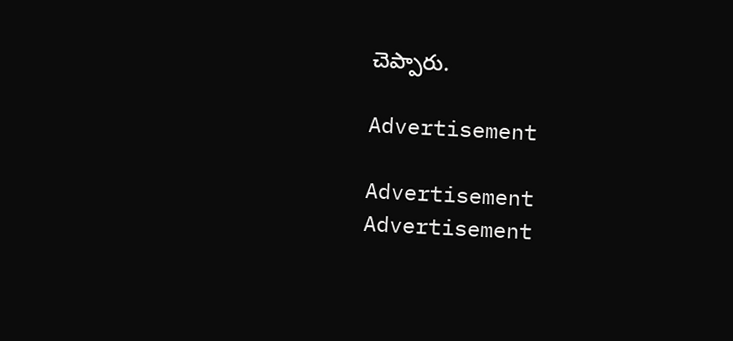చెప్పారు.

Advertisement

Advertisement
Advertisement